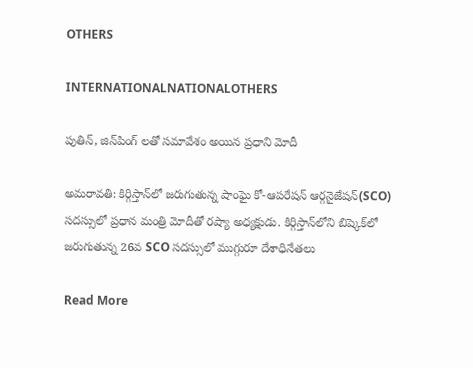OTHERS

INTERNATIONALNATIONALOTHERS

పుతిన్, జిన్‌పింగ్ లతో సమావేశం అయిన ప్రధాని మోదీ

అమరావతి: కిర్గిస్తాన్‌లో జరుగుతున్న షాంఘై కో-ఆపరేషన్ ఆర్గనైజేషన్(SCO) సదస్సులో ప్రధాన మంత్రి మోదీతో రష్యా అధ్యక్షుడు. కిర్గిస్తాన్‌లోని బిష్కెక్‌లో జరుగుతున్న 26వ SCO సదస్సులో ముగ్గురూ దేశాధినేతలు

Read More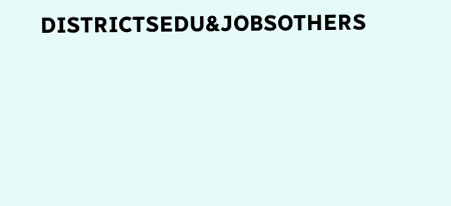DISTRICTSEDU&JOBSOTHERS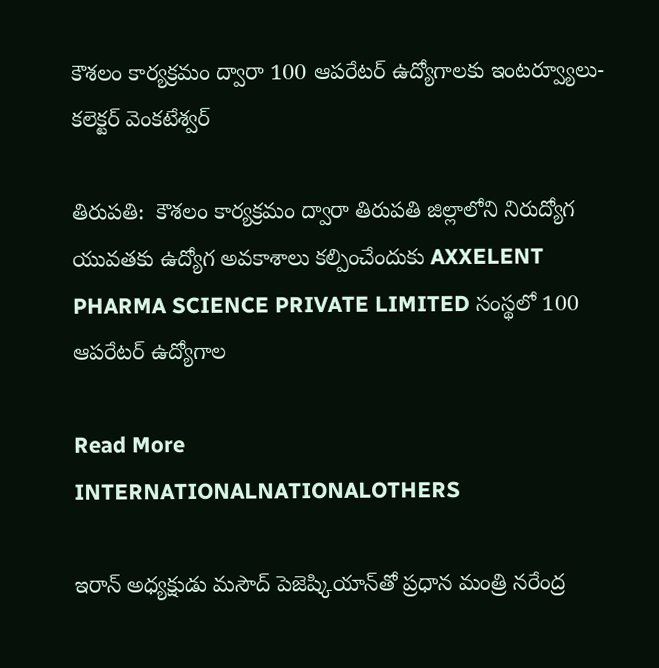కౌశలం కార్యక్రమం ద్వారా 100 ఆపరేటర్ ఉద్యోగాలకు ఇంటర్వ్యూలు- కలెక్టర్ వెంకటేశ్వర్

తిరుపతి:  కౌశలం కార్యక్రమం ద్వారా తిరుపతి జిల్లాలోని నిరుద్యోగ యువతకు ఉద్యోగ అవకాశాలు కల్పించేందుకు AXXELENT PHARMA SCIENCE PRIVATE LIMITED సంస్థలో 100 ఆపరేటర్ ఉద్యోగాల

Read More
INTERNATIONALNATIONALOTHERS

ఇరాన్ అధ్యక్షుడు మసౌద్ పెజెష్కియాన్‌తో ప్రధాన మంత్రి నరేంద్ర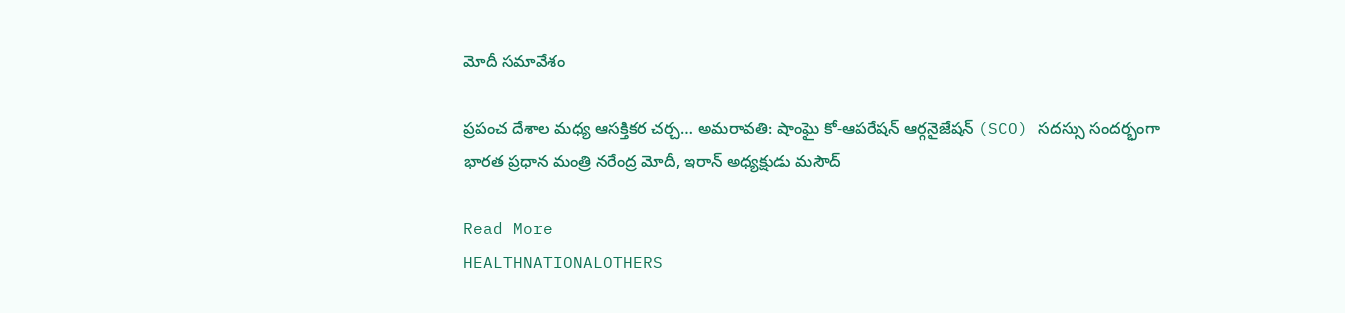మోదీ సమావేశం

ప్రపంచ దేశాల మధ్య ఆసక్తికర చర్చ… అమరావతి: షాంఘై కో-ఆపరేషన్ ఆర్గనైజేషన్ (SCO) సదస్సు సందర్భంగా భారత ప్రధాన మంత్రి నరేంద్ర మోదీ, ఇరాన్ అధ్యక్షుడు మసౌద్

Read More
HEALTHNATIONALOTHERS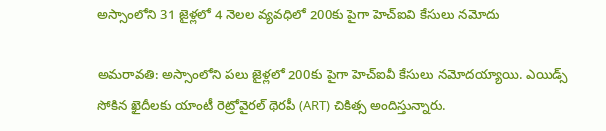అస్సాంలోని 31 జైళ్లలో 4 నెలల వ్యవధిలో 200కు పైగా హెచ్‌ఐవి కేసులు నమోదు

అమరావతి: అస్సాంలోని పలు జైళ్లలో 200కు పైగా హెచ్‌ఐవీ కేసులు నమోదయ్యాయి. ఎయిడ్స్‌ సోకిన ఖైదీలకు యాంటీ రెట్రోవైరల్ థెరపీ (ART) చికిత్స అందిస్తున్నారు.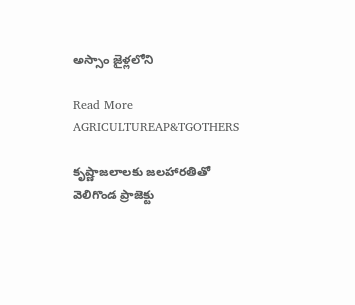అస్సాం జైళ్లలోని

Read More
AGRICULTUREAP&TGOTHERS

కృష్ణాజలాలకు జలహారతితో వెలిగొండ ప్రాజెక్టు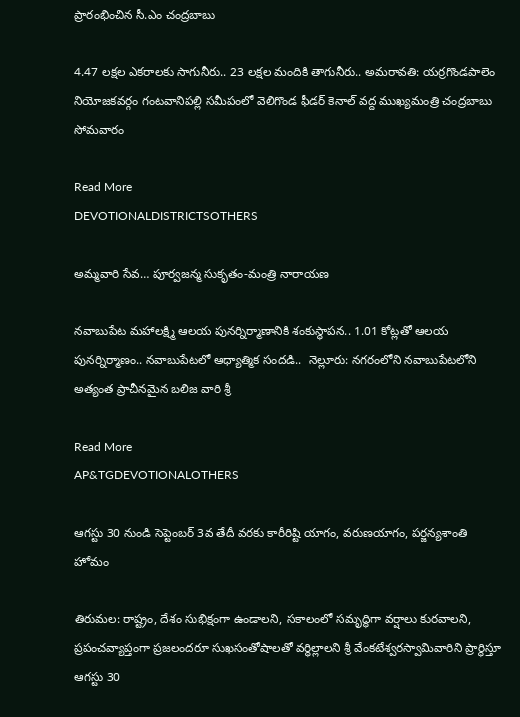ప్రారంభించిన సీ.ఎం చంద్రబాబు

4.47 లక్షల ఎకరాలకు సాగునీరు.. 23 లక్షల మందికి తాగునీరు.. అమరావతి: యర్రగొండపాలెం నియోజకవర్గం గంటవానిపల్లి సమీపంలో వెలిగొండ ఫీడర్ కెనాల్ వద్ద ముఖ్యమంత్రి చంద్రబాబు సోమవారం

Read More
DEVOTIONALDISTRICTSOTHERS

అమ్మవారి సేవ… పూర్వజన్మ సుకృతం-మంత్రి నారాయణ

నవాబుపేట మహాలక్ష్మి ఆలయ పునర్నిర్మాణానికి శంకుస్థాపన.. 1.01 కోట్లతో ఆలయ పునర్నిర్మాణం.. నవాబుపేటలో ఆధ్యాత్మిక సందడి..  నెల్లూరు: నగరంలోని నవాబుపేటలోని అత్యంత ప్రాచీనమైన బలిజ వారి శ్రీ

Read More
AP&TGDEVOTIONALOTHERS

ఆగస్టు 30 నుండి సెప్టెంబర్ 3వ తేదీ వరకు కారీరిష్టి యాగం, వరుణయాగం, పర్జన్యశాంతి హోమం

తిరుమల: రాష్ట్రం, దేశం సుభిక్షంగా ఉండాలని, సకాలంలో సమృద్ధిగా వర్షాలు కురవాలని, ప్రపంచవ్యాప్తంగా ప్రజలందరూ సుఖసంతోషాలతో వర్ధిల్లాలని శ్రీ వేంకటేశ్వరస్వామివారిని ప్రార్థిస్తూ ఆగస్టు 30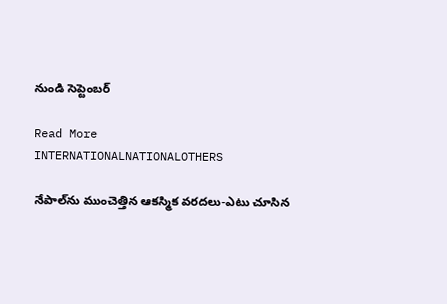నుండి సెప్టెంబర్

Read More
INTERNATIONALNATIONALOTHERS

నేపాల్‌ను ముంచెత్తిన ఆకస్మిక వరదలు-ఎటు చూసిన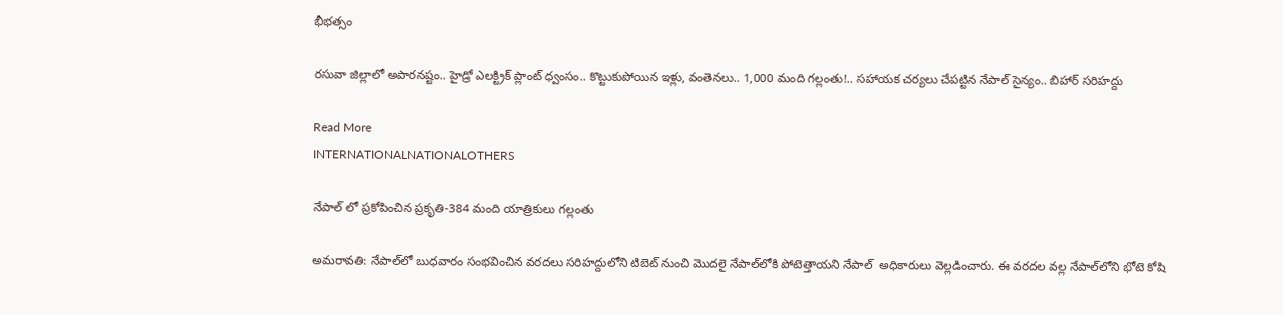భీభత్సం

రసువా జిల్లాలో అపారనష్టం.. హైడ్రో ఎలక్ట్రిక్‌ ప్లాంట్‌ ధ్వంసం.. కొట్టుకుపోయిన ఇళ్లు, వంతెనలు.. 1,000 మంది గల్లంతు!.. సహాయక చర్యలు చేపట్టిన నేపాల్‌ సైన్యం.. బిహార్‌ సరిహద్దు

Read More
INTERNATIONALNATIONALOTHERS

నేపాల్ లో ప్రకోపించిన ప్రకృతి-384 మంది యాత్రికులు గల్లంతు

అమరావతి: నేపాల్‌లో బుధవారం సంభవించిన వరదలు సరిహద్దులోని టిబెట్‌ నుంచి మొదలై నేపాల్‌లోకి పోటెత్తాయని నేపాల్‌  అధికారులు వెల్లడించారు. ఈ వరదల వల్ల నేపాల్‌లోని భోటె కోషి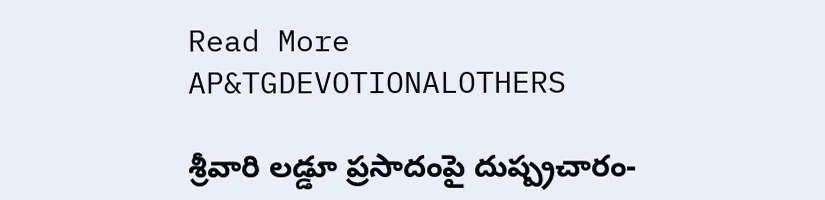Read More
AP&TGDEVOTIONALOTHERS

శ్రీవారి లడ్డూ ప్రసాదంపై దుష్ప్రచారం-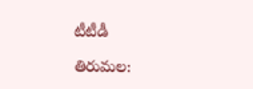టీటీడీ

తిరుమల: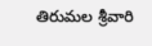తిరుమల శ్రీవారి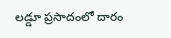లడ్డూ ప్రసాదంలో దారం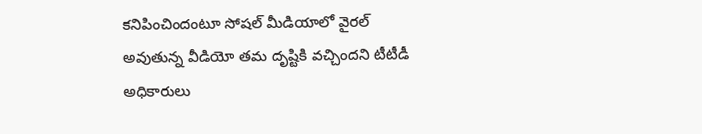కనిపించిందంటూ సోషల్ మీడియాలో వైరల్ అవుతున్న వీడియో తమ దృష్టికి వచ్చిందని టీటీడీ అధికారులు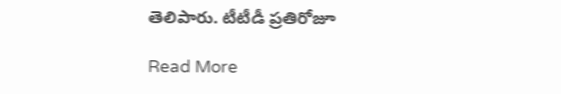తెలిపారు. టీటీడీ ప్రతిరోజూ

Read More